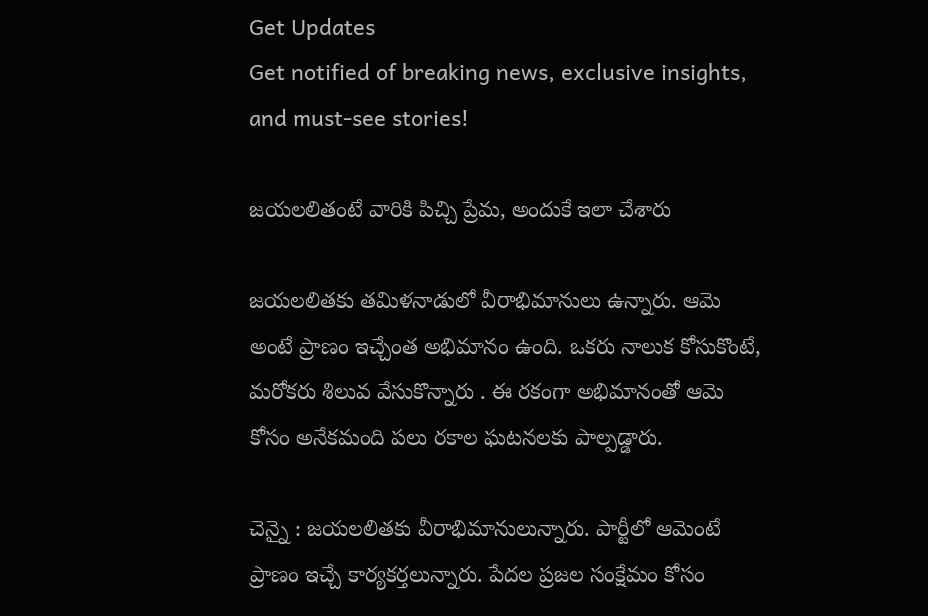Get Updates
Get notified of breaking news, exclusive insights, and must-see stories!

జయలలితంటే వారికి పిచ్చి ప్రేమ, అందుకే ఇలా చేశారు

జయలలితకు తమిళనాడులో వీరాభిమానులు ఉన్నారు. ఆమె అంటే ప్రాణం ఇచ్చేంత అభిమానం ఉంది. ఒకరు నాలుక కోసుకొంటే, మరోకరు శిలువ వేసుకొన్నారు . ఈ రకంగా అభిమానంతో ఆమె కోసం అనేకమంది పలు రకాల ఘటనలకు పాల్పడ్డారు.

చెన్నై : జయలలితకు వీరాభిమానులున్నారు. పార్టీలో ఆమెంటే ప్రాణం ఇచ్చే కార్యకర్తలున్నారు. పేదల ప్రజల సంక్షేమం కోసం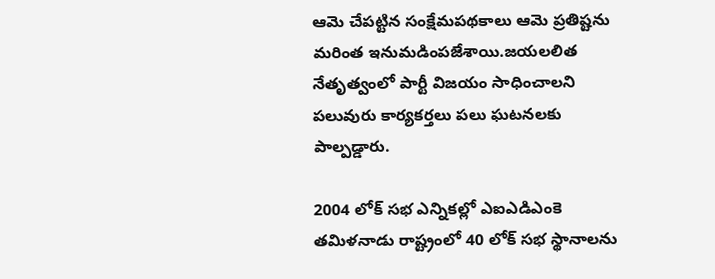ఆమె చేపట్టిన సంక్షేమపథకాలు ఆమె ప్రతిష్టను మరింత ఇనుమడింపజేశాయి.జయలలిత నేతృత్వంలో పార్టీ విజయం సాధించాలని పలువురు కార్యకర్తలు పలు ఘటనలకు పాల్పడ్డారు.

2004 లోక్ సభ ఎన్నికల్లో ఎఐఎడిఎంకె తమిళనాడు రాష్ట్రంలో 40 లోక్ సభ స్థానాలను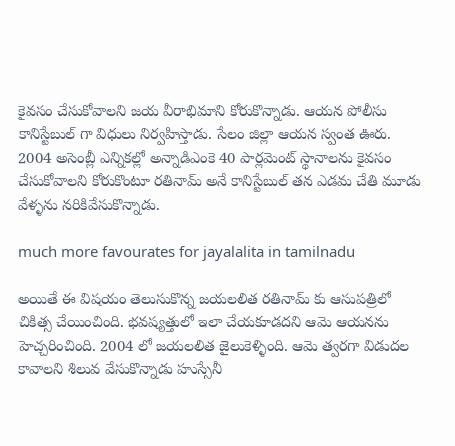కైవసం చేసుకోవాలని జయ వీరాభిమాని కోరుకొన్నాడు. ఆయన పోలీసు కానిస్టేబుల్ గా విధులు నిర్వహిస్తాడు. సేలం జిల్లా ఆయన స్వంత ఊరు. 2004 అసెంబ్లీ ఎన్నికల్లో అన్నాడిఎంకె 40 పార్లమెంట్ స్థానాలను కైవసం చేసుకోవాలని కోరుకొంటూ రతినామ్ అనే కానిస్టేబుల్ తన ఎడమ చేతి మూడు వేళ్ళను నరికివేసుకొన్నాడు.

much more favourates for jayalalita in tamilnadu

అయితే ఈ విషయం తెలుసుకొన్న జయలలిత రతినామ్ కు ఆసుపత్రిలో చికిత్స చేయించింది. భవష్యత్తులో ఇలా చేయకూడదని ఆమె ఆయనను హెచ్చరించింది. 2004 లో జయలలిత జైలుకెళ్ళింది. ఆమె త్వరగా విడుదల కావాలని శిలువ వేసుకొన్నాడు హుస్సేనీ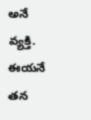అనే వ్యక్తి. ఈయనే తన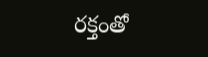రక్తంతో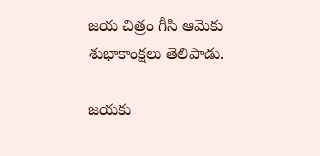జయ చిత్రం గీసి ఆమెకు శుభాకాంక్షలు తెలిపాడు.

జయకు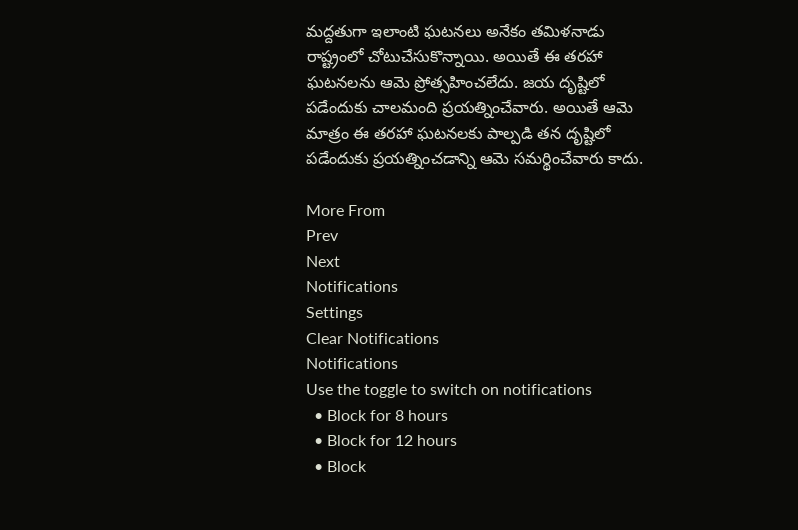మద్దతుగా ఇలాంటి ఘటనలు అనేకం తమిళనాడు రాష్ట్రంలో చోటుచేసుకొన్నాయి. అయితే ఈ తరహా ఘటనలను ఆమె ప్రోత్సహించలేదు. జయ దృష్టిలో పడేందుకు చాలమంది ప్రయత్నించేవారు. అయితే ఆమె మాత్రం ఈ తరహా ఘటనలకు పాల్పడి తన దృష్టిలో పడేందుకు ప్రయత్నించడాన్ని ఆమె సమర్థించేవారు కాదు.

More From
Prev
Next
Notifications
Settings
Clear Notifications
Notifications
Use the toggle to switch on notifications
  • Block for 8 hours
  • Block for 12 hours
  • Block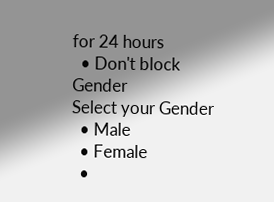for 24 hours
  • Don't block
Gender
Select your Gender
  • Male
  • Female
  •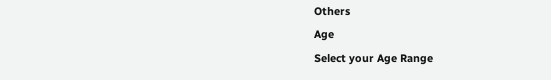Others
Age
Select your Age Range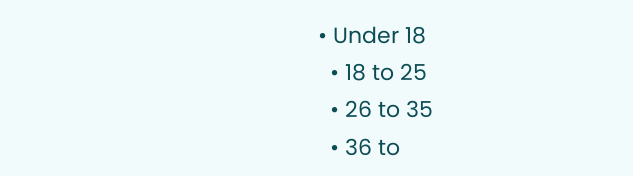• Under 18
  • 18 to 25
  • 26 to 35
  • 36 to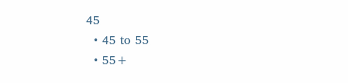45
  • 45 to 55
  • 55+